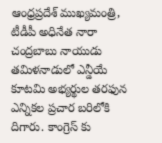ఆంధ్రప్రదేశ్ ముఖ్యమంత్రి, టీడీపీ అధినేత నారా చంద్రబాబు నాయుడు తమిళనాడులో ఎన్డీయే కూటమి అభ్యర్థుల తరఫున ఎన్నికల ప్రచార బరిలోకి దిగారు. కాంగ్రెస్ కు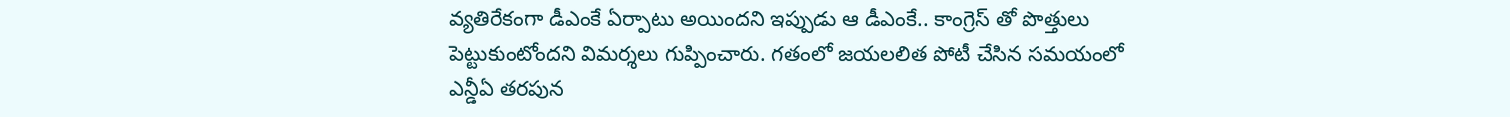వ్యతిరేకంగా డీఎంకే ఏర్పాటు అయిందని ఇప్పుడు ఆ డీఎంకే.. కాంగ్రెస్ తో పొత్తులు పెట్టుకుంటోందని విమర్శలు గుప్పించారు. గతంలో జయలలిత పోటీ చేసిన సమయంలో ఎన్డీఏ తరపున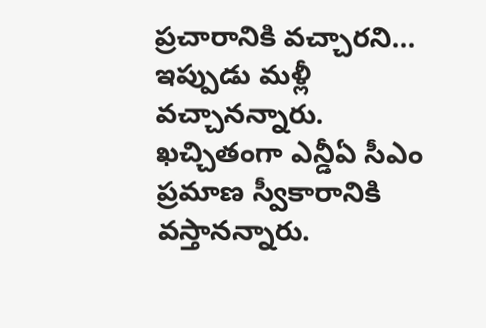ప్రచారానికి వచ్చారని… ఇప్పుడు మళ్లీ వచ్చానన్నారు. ఖచ్చితంగా ఎన్డీఏ సీఎం ప్రమాణ స్వీకారానికి వస్తానన్నారు.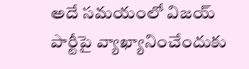అదే సమయంలో విజయ్ పార్టీపై వ్యాఖ్యానించేందుకు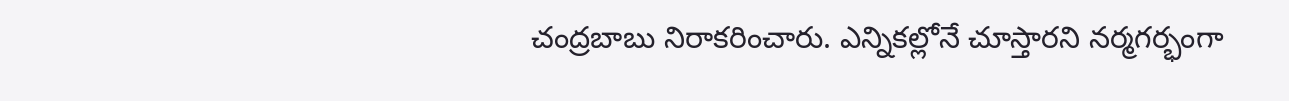చంద్రబాబు నిరాకరించారు. ఎన్నికల్లోనే చూస్తారని నర్మగర్భంగా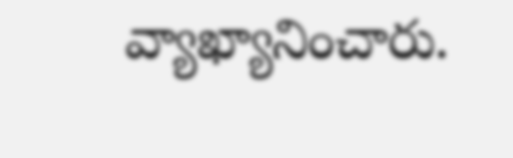వ్యాఖ్యానించారు.